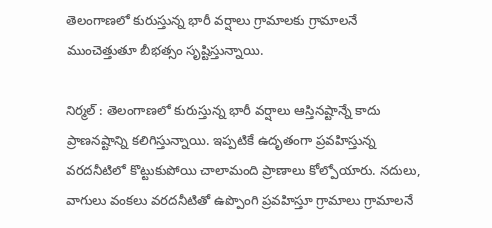తెలంగాణలో కురుస్తున్న భారీ వర్షాలు గ్రామాలకు గ్రామాలనే ముంచెత్తుతూ బీభత్సం సృష్టిస్తున్నాయి.

నిర్మల్ : తెలంగాణలో కురుస్తున్న భారీ వర్షాలు ఆస్తినష్టాన్నే కాదు ప్రాణనష్టాన్ని కలిగిస్తున్నాయి. ఇప్పటికే ఉదృతంగా ప్రవహిస్తున్న వరదనీటిలో కొట్టుకుపోయి చాలామంది ప్రాణాలు కోల్పోయారు. నదులు, వాగులు వంకలు వరదనీటితో ఉప్పొంగి ప్రవహిస్తూ గ్రామాలు గ్రామాలనే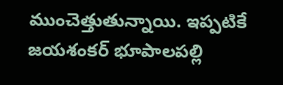ముంచెత్తుతున్నాయి. ఇప్పటికే జయశంకర్ భూపాలపల్లి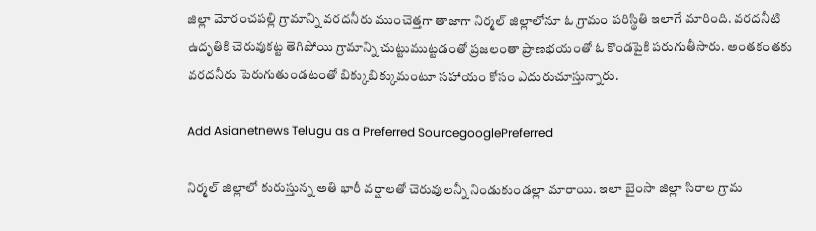జిల్లా మోరంచపల్లి గ్రామాన్ని వరదనీరు ముంచెత్తగా తాజాగా నిర్మల్ జిల్లాలోనూ ఓ గ్రామం పరిస్థితి ఇలాగే మారింది. వరదనీటి ఉదృతికి చెరువుకట్ట తెగిపోయి గ్రామాన్ని చుట్టుముట్టడంతో ప్రజలంతా ప్రాణభయంతో ఓ కొండపైకి పరుగుతీసారు. అంతకంతకు వరదనీరు పెరుగుతుండటంతో బిక్కుబిక్కుమంటూ సహాయం కోసం ఎదురుచూస్తున్నారు.

Add Asianetnews Telugu as a Preferred SourcegooglePreferred

నిర్మల్ జిల్లాలో కురుస్తున్న అతి భారీ వర్షాలతో చెరువులన్నీ నిండుకుండల్లా మారాయి. ఇలా బైంసా జిల్లా సిరాల గ్రామ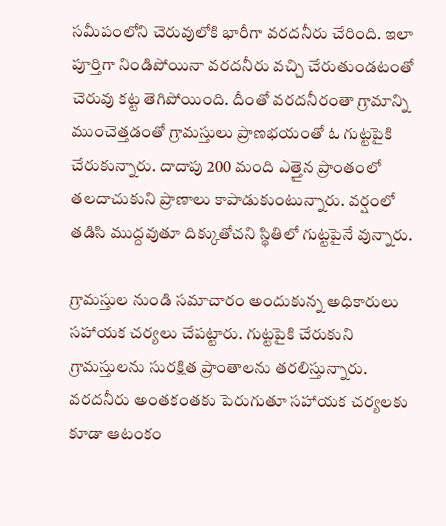సమీపంలోని చెరువులోకి భారీగా వరదనీరు చేరింది. ఇలా పూర్తిగా నిండిపోయినా వరదనీరు వచ్చి చేరుతుండటంతో చెరువు కట్ట తెగిపోయింది. దీంతో వరదనీరంతా గ్రామాన్ని ముంచెత్తడంతో గ్రామస్తులు ప్రాణభయంతో ఓ గుట్టపైకి చేరుకున్నారు. దాదాపు 200 మంది ఎత్తైన ప్రాంతంలో తలదాచుకుని ప్రాణాలు కాపాడుకుంటున్నారు. వర్షంలో తడిసి ముద్దవుతూ దిక్కుతోచని స్థితిలో గుట్టపైనే వున్నారు.

గ్రామస్తుల నుండి సమాచారం అందుకున్న అధికారులు సహాయక చర్యలు చేపట్టారు. గుట్టపైకి చేరుకుని గ్రామస్తులను సురక్షిత ప్రాంతాలను తరలిస్తున్నారు. వరదనీరు అంతకంతకు పెరుగుతూ సహాయక చర్యలకు కూడా ఆటంకం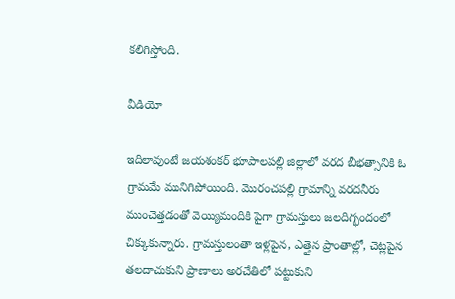కలిగిస్తోంది.

వీడియో

ఇదిలావుంటే జయశంకర్ భూపాలపల్లి జిల్లాలో వరద బీభత్సానికి ఓ గ్రామమే మునిగిపోయింది. మొరంచపల్లి గ్రామాన్ని వరదనీరు ముంచెత్తడంతో వెయ్యిమందికి పైగా గ్రామస్తులు జలదిగ్భందంలో చిక్కుకున్నారు. గ్రామస్తులంతా ఇళ్లపైన, ఎత్తైన ప్రాంతాల్లో, చెట్లపైన తలదాచుకుని ప్రాణాలు అరచేతిలో పట్టుకుని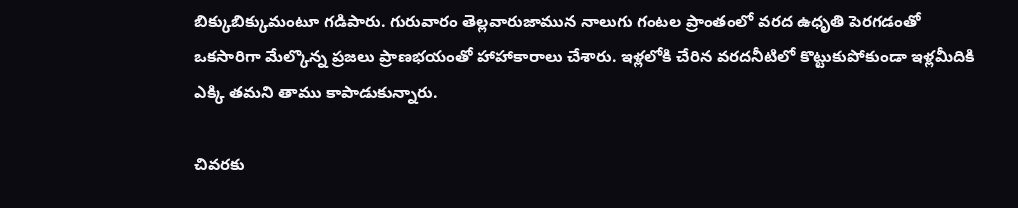బిక్కుబిక్కుమంటూ గడిపారు. గురువారం తెల్లవారుజామున నాలుగు గంటల ప్రాంతంలో వరద ఉధృతి పెరగడంతో ఒకసారిగా మేల్కొన్న ప్రజలు ప్రాణభయంతో హాహాకారాలు చేశారు. ఇళ్లలోకి చేరిన వరదనీటిలో కొట్టుకుపోకుండా ఇళ్లమీదికి ఎక్కి తమని తాము కాపాడుకున్నారు.

చివరకు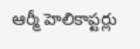ఆర్మీ హెలికాప్టర్లు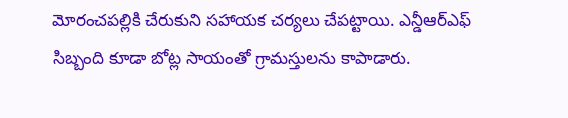మోరంచపల్లికి చేరుకుని సహాయక చర్యలు చేపట్టాయి. ఎన్డీఆర్ఎఫ్ సిబ్బంది కూడా బోట్ల సాయంతో గ్రామస్తులను కాపాడారు.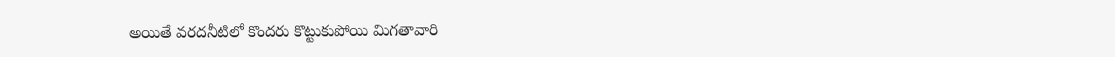అయితే వరదనీటిలో కొందరు కొట్టుకుపోయి మిగతావారి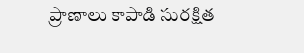ప్రాణాలు కాపాడి సురక్షిత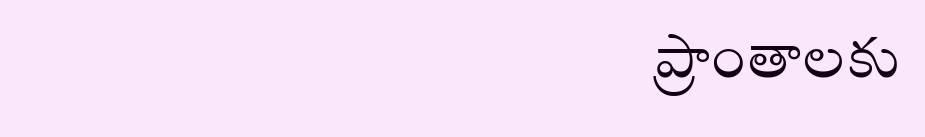ప్రాంతాలకు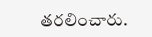తరలించారు.